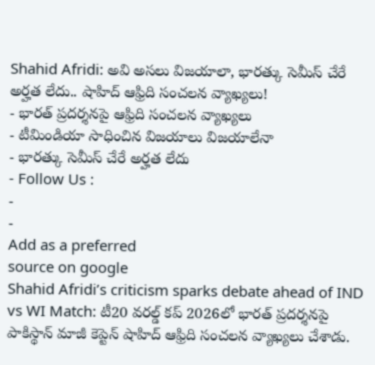Shahid Afridi: అవి అసలు విజయాలా, భారత్కు సెమీస్ చేరే అర్హత లేదు.. షాహిద్ ఆఫ్రిది సంచలన వ్యాఖ్యలు!
- భారత్ ప్రదర్శనపై ఆఫ్రిది సంచలన వ్యాఖ్యలు
- టీమిండియా సాధించిన విజయాలు విజయాలేనా
- భారత్కు సెమీస్ చేరే అర్హత లేదు
- Follow Us :
-
-
Add as a preferred
source on google
Shahid Afridi’s criticism sparks debate ahead of IND vs WI Match: టీ20 వరల్డ్ కప్ 2026లో భారత్ ప్రదర్శనపై పాకిస్థాన్ మాజీ కెప్టెన్ షాహిద్ ఆఫ్రిది సంచలన వ్యాఖ్యలు చేశాడు.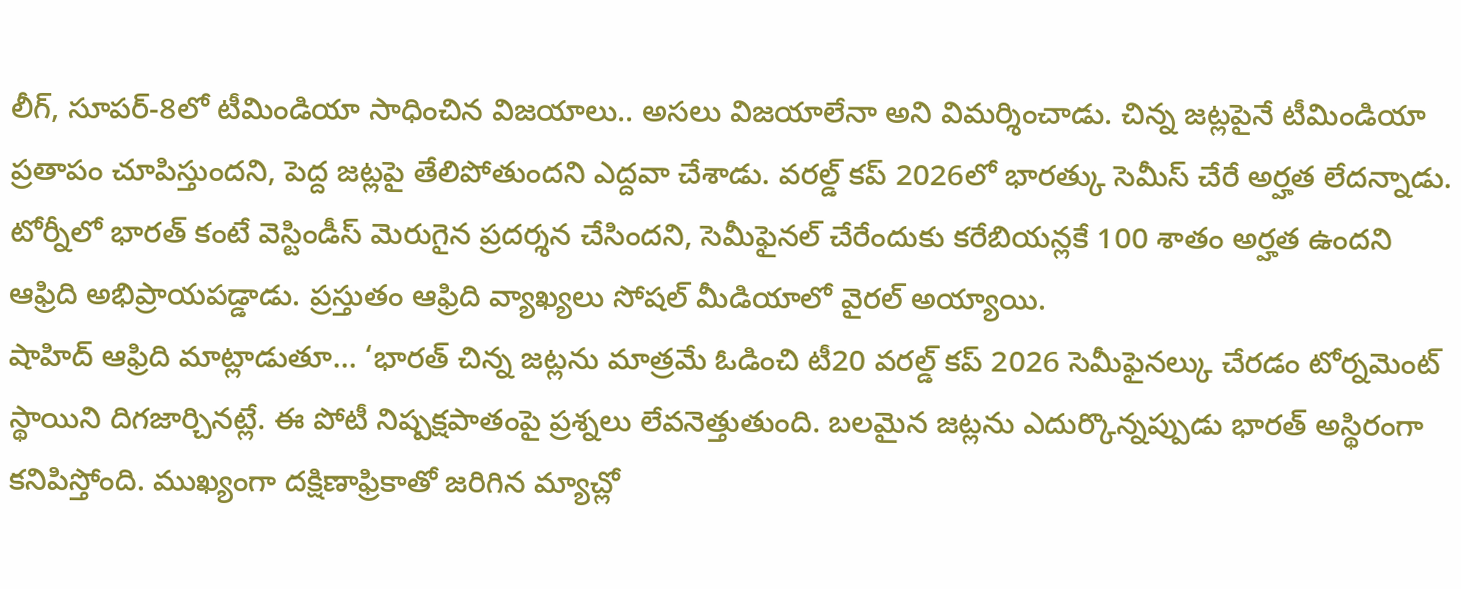లీగ్, సూపర్-8లో టీమిండియా సాధించిన విజయాలు.. అసలు విజయాలేనా అని విమర్శించాడు. చిన్న జట్లపైనే టీమిండియా ప్రతాపం చూపిస్తుందని, పెద్ద జట్లపై తేలిపోతుందని ఎద్దవా చేశాడు. వరల్డ్ కప్ 2026లో భారత్కు సెమీస్ చేరే అర్హత లేదన్నాడు. టోర్నీలో భారత్ కంటే వెస్టిండీస్ మెరుగైన ప్రదర్శన చేసిందని, సెమీఫైనల్ చేరేందుకు కరేబియన్లకే 100 శాతం అర్హత ఉందని ఆఫ్రిది అభిప్రాయపడ్డాడు. ప్రస్తుతం ఆఫ్రిది వ్యాఖ్యలు సోషల్ మీడియాలో వైరల్ అయ్యాయి.
షాహిద్ ఆఫ్రిది మాట్లాడుతూ… ‘భారత్ చిన్న జట్లను మాత్రమే ఓడించి టీ20 వరల్డ్ కప్ 2026 సెమీఫైనల్కు చేరడం టోర్నమెంట్ స్థాయిని దిగజార్చినట్లే. ఈ పోటీ నిష్పక్షపాతంపై ప్రశ్నలు లేవనెత్తుతుంది. బలమైన జట్లను ఎదుర్కొన్నప్పుడు భారత్ అస్థిరంగా కనిపిస్తోంది. ముఖ్యంగా దక్షిణాఫ్రికాతో జరిగిన మ్యాచ్లో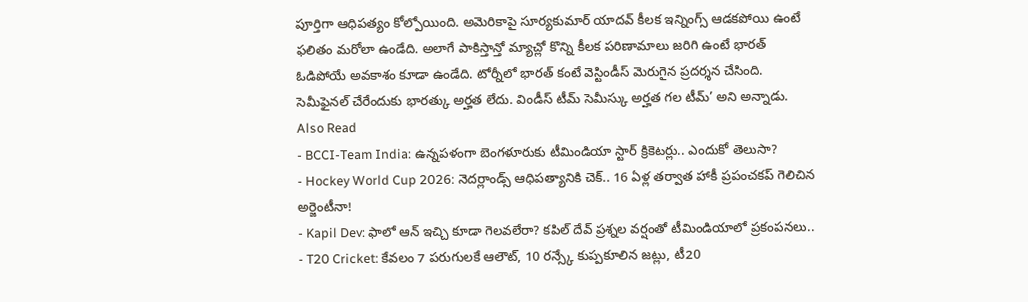పూర్తిగా ఆధిపత్యం కోల్పోయింది. అమెరికాపై సూర్యకుమార్ యాదవ్ కీలక ఇన్నింగ్స్ ఆడకపోయి ఉంటే ఫలితం మరోలా ఉండేది. అలాగే పాకిస్తాన్తో మ్యాచ్లో కొన్ని కీలక పరిణామాలు జరిగి ఉంటే భారత్ ఓడిపోయే అవకాశం కూడా ఉండేది. టోర్నీలో భారత్ కంటే వెస్టిండీస్ మెరుగైన ప్రదర్శన చేసింది. సెమీఫైనల్ చేరేందుకు భారత్కు అర్హత లేదు. విండీస్ టీమ్ సెమీస్కు అర్హత గల టీమ్’ అని అన్నాడు.
Also Read
- BCCI-Team India: ఉన్నపళంగా బెంగళూరుకు టీమిండియా స్టార్ క్రికెటర్లు.. ఎందుకో తెలుసా?
- Hockey World Cup 2026: నెదర్లాండ్స్ ఆధిపత్యానికి చెక్.. 16 ఏళ్ల తర్వాత హాకీ ప్రపంచకప్ గెలిచిన అర్జెంటీనా!
- Kapil Dev: ఫాలో ఆన్ ఇచ్చి కూడా గెలవలేరా? కపిల్ దేవ్ ప్రశ్నల వర్షంతో టీమిండియాలో ప్రకంపనలు..
- T20 Cricket: కేవలం 7 పరుగులకే ఆలౌట్, 10 రన్స్కే కుప్పకూలిన జట్లు, టీ20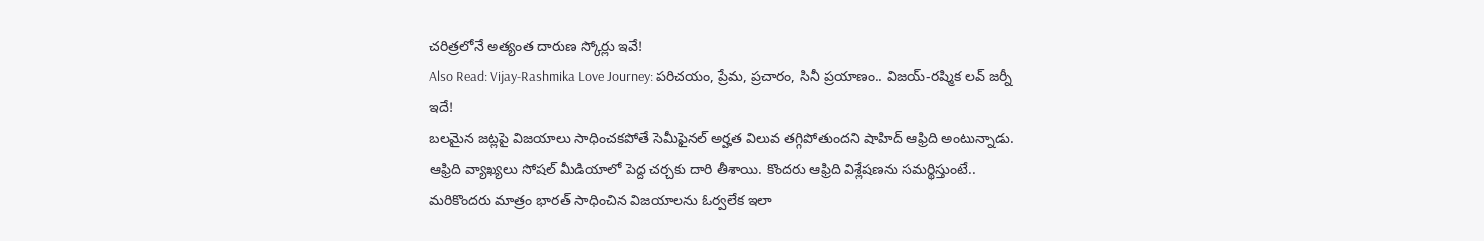చరిత్రలోనే అత్యంత దారుణ స్కోర్లు ఇవే!
Also Read: Vijay-Rashmika Love Journey: పరిచయం, ప్రేమ, ప్రచారం, సినీ ప్రయాణం.. విజయ్-రష్మిక లవ్ జర్నీ ఇదే!
బలమైన జట్లపై విజయాలు సాధించకపోతే సెమీఫైనల్ అర్హత విలువ తగ్గిపోతుందని షాహిద్ ఆఫ్రిది అంటున్నాడు. ఆఫ్రిది వ్యాఖ్యలు సోషల్ మీడియాలో పెద్ద చర్చకు దారి తీశాయి. కొందరు ఆఫ్రిది విశ్లేషణను సమర్థిస్తుంటే.. మరికొందరు మాత్రం భారత్ సాధించిన విజయాలను ఓర్వలేక ఇలా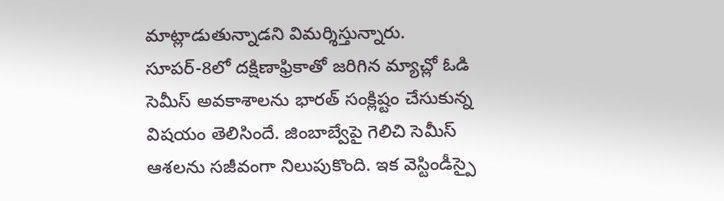మాట్లాడుతున్నాడని విమర్శిస్తున్నారు. సూపర్-8లో దక్షిణాఫ్రికాతో జరిగిన మ్యాచ్లో ఓడి సెమీస్ అవకాశాలను భారత్ సంక్లిష్టం చేసుకున్న విషయం తెలిసిందే. జింబాబ్వేపై గెలిచి సెమీస్ ఆశలను సజీవంగా నిలుపుకొంది. ఇక వెస్టిండీస్పై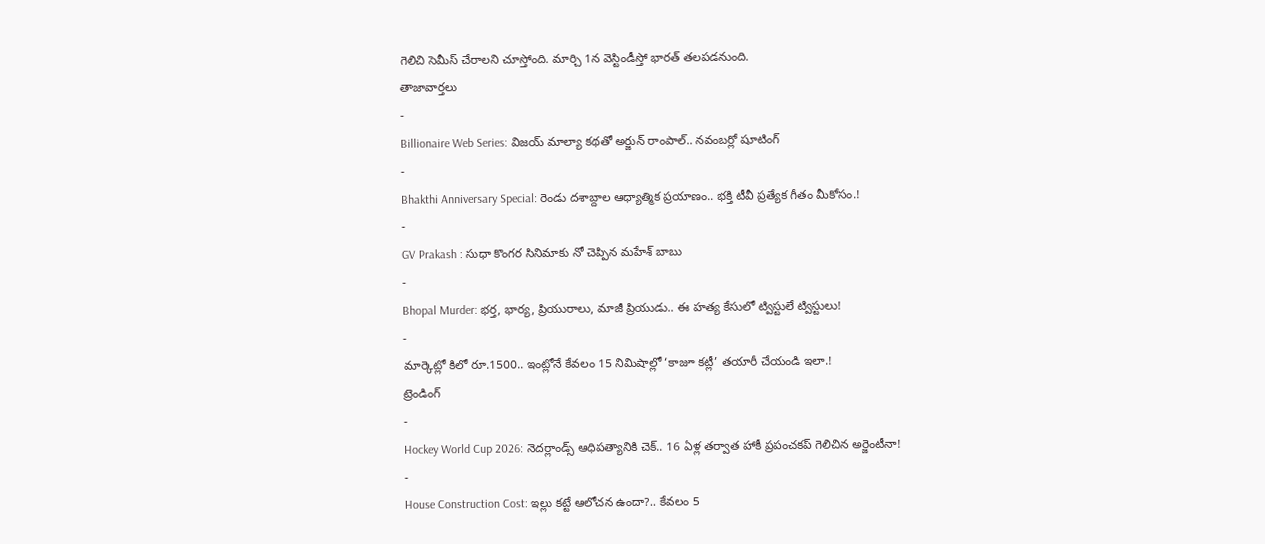గెలిచి సెమీస్ చేరాలని చూస్తోంది. మార్చి 1న వెస్టిండీస్తో భారత్ తలపడనుంది.
తాజావార్తలు
-
Billionaire Web Series: విజయ్ మాల్యా కథతో అర్జున్ రాంపాల్.. నవంబర్లో షూటింగ్
-
Bhakthi Anniversary Special: రెండు దశాబ్దాల ఆధ్యాత్మిక ప్రయాణం.. భక్తి టీవీ ప్రత్యేక గీతం మీకోసం.!
-
GV Prakash : సుధా కొంగర సినిమాకు నో చెప్పిన మహేశ్ బాబు
-
Bhopal Murder: భర్త, భార్య, ప్రియురాలు, మాజీ ప్రియుడు.. ఈ హత్య కేసులో ట్విస్టులే ట్విస్టులు!
-
మార్కెట్లో కిలో రూ.1500.. ఇంట్లోనే కేవలం 15 నిమిషాల్లో ‘కాజూ కట్లీ’ తయారీ చేయండి ఇలా.!
ట్రెండింగ్
-
Hockey World Cup 2026: నెదర్లాండ్స్ ఆధిపత్యానికి చెక్.. 16 ఏళ్ల తర్వాత హాకీ ప్రపంచకప్ గెలిచిన అర్జెంటీనా!
-
House Construction Cost: ఇల్లు కట్టే ఆలోచన ఉందా?.. కేవలం 5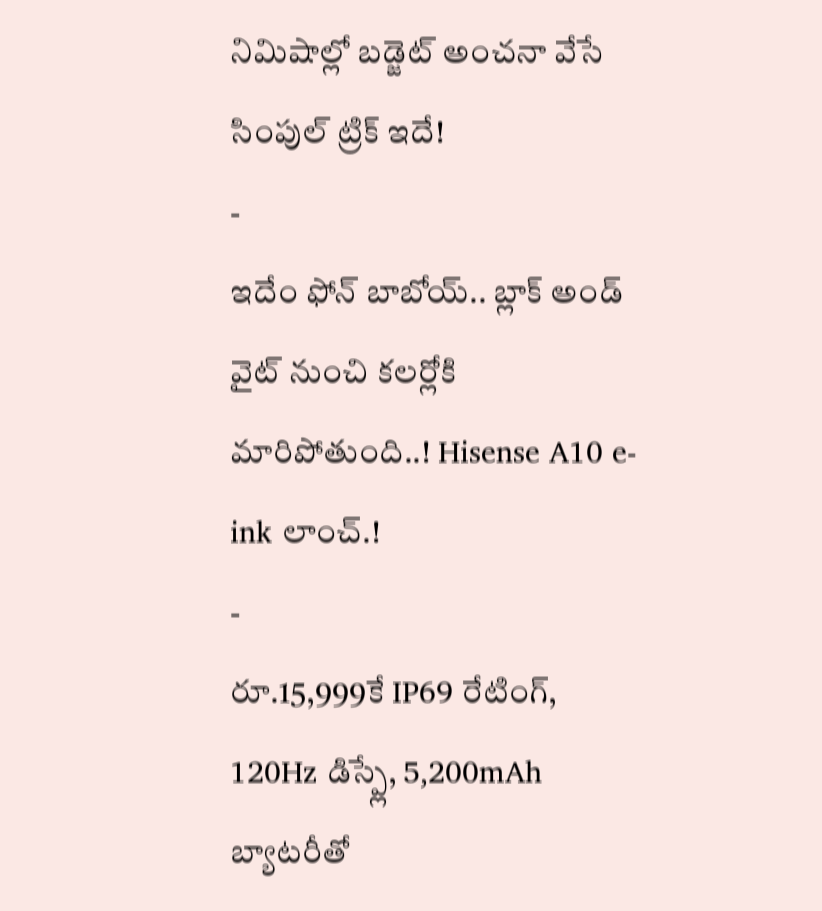నిమిషాల్లో బడ్జెట్ అంచనా వేసే సింపుల్ ట్రిక్ ఇదే!
-
ఇదేం ఫోన్ బాబోయ్.. బ్లాక్ అండ్ వైట్ నుంచి కలర్లోకి మారిపోతుంది..! Hisense A10 e-ink లాంచ్.!
-
రూ.15,999కే IP69 రేటింగ్, 120Hz డిస్ప్లే, 5,200mAh బ్యాటరీతో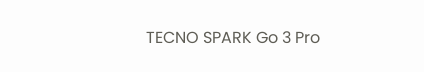TECNO SPARK Go 3 Pro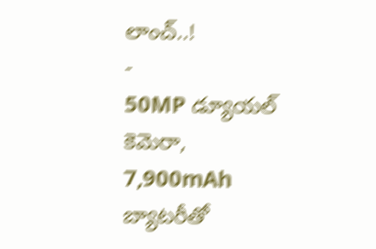లాంచ్..!
-
50MP డ్యూయల్ కెమెరా, 7,900mAh బ్యాటరీతో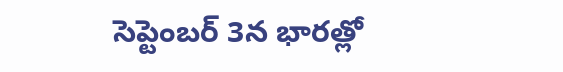సెప్టెంబర్ 3న భారత్లో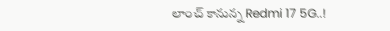లాంచ్ కానున్న Redmi 17 5G..!